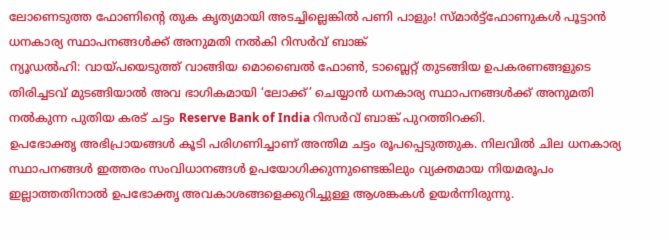ലോണെടുത്ത ഫോണിന്റെ തുക കൃത്യമായി അടച്ചില്ലെങ്കിൽ പണി പാളും! സ്മാർട്ട്ഫോണുകൾ പൂട്ടാൻ ധനകാര്യ സ്ഥാപനങ്ങൾക്ക് അനുമതി നൽകി റിസർവ് ബാങ്ക്
ന്യൂഡൽഹി: വായ്പയെടുത്ത് വാങ്ങിയ മൊബൈൽ ഫോൺ, ടാബ്ലെറ്റ് തുടങ്ങിയ ഉപകരണങ്ങളുടെ തിരിച്ചടവ് മുടങ്ങിയാൽ അവ ഭാഗികമായി ‘ലോക്ക്’ ചെയ്യാൻ ധനകാര്യ സ്ഥാപനങ്ങൾക്ക് അനുമതി നൽകുന്ന പുതിയ കരട് ചട്ടം Reserve Bank of India റിസർവ് ബാങ്ക് പുറത്തിറക്കി.
ഉപഭോക്തൃ അഭിപ്രായങ്ങൾ കൂടി പരിഗണിച്ചാണ് അന്തിമ ചട്ടം രൂപപ്പെടുത്തുക. നിലവിൽ ചില ധനകാര്യ സ്ഥാപനങ്ങൾ ഇത്തരം സംവിധാനങ്ങൾ ഉപയോഗിക്കുന്നുണ്ടെങ്കിലും വ്യക്തമായ നിയമരൂപം ഇല്ലാത്തതിനാൽ ഉപഭോക്തൃ അവകാശങ്ങളെക്കുറിച്ചുള്ള ആശങ്കകൾ ഉയർന്നിരുന്നു.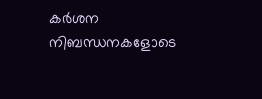കർശന നിബന്ധനകളോടെ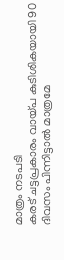മാത്രം നടപടി
കരട് ചട്ടപ്രകാരം വായ്പ കുടിശികയായി 90 ദിവസം പിന്നിട്ടാൽ മാത്രമേ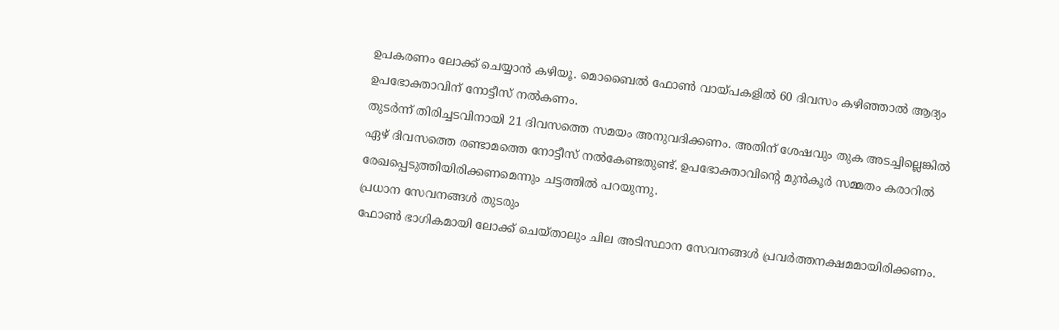ഉപകരണം ലോക്ക് ചെയ്യാൻ കഴിയൂ. മൊബൈൽ ഫോൺ വായ്പകളിൽ 60 ദിവസം കഴിഞ്ഞാൽ ആദ്യം ഉപഭോക്താവിന് നോട്ടീസ് നൽകണം.
തുടർന്ന് തിരിച്ചടവിനായി 21 ദിവസത്തെ സമയം അനുവദിക്കണം. അതിന് ശേഷവും തുക അടച്ചില്ലെങ്കിൽ ഏഴ് ദിവസത്തെ രണ്ടാമത്തെ നോട്ടീസ് നൽകേണ്ടതുണ്ട്. ഉപഭോക്താവിന്റെ മുൻകൂർ സമ്മതം കരാറിൽ രേഖപ്പെടുത്തിയിരിക്കണമെന്നും ചട്ടത്തിൽ പറയുന്നു.
പ്രധാന സേവനങ്ങൾ തുടരും
ഫോൺ ഭാഗികമായി ലോക്ക് ചെയ്താലും ചില അടിസ്ഥാന സേവനങ്ങൾ പ്രവർത്തനക്ഷമമായിരിക്കണം.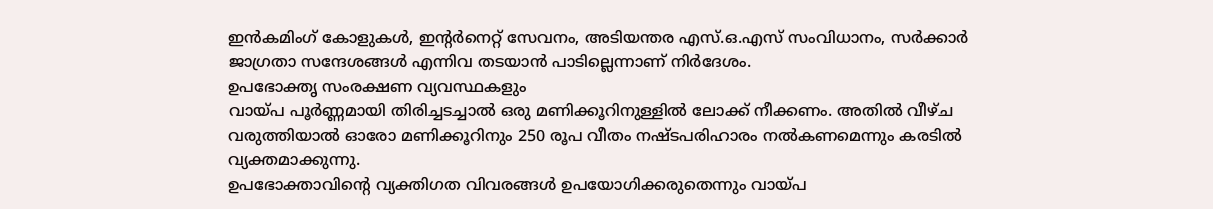ഇൻകമിംഗ് കോളുകൾ, ഇന്റർനെറ്റ് സേവനം, അടിയന്തര എസ്.ഒ.എസ് സംവിധാനം, സർക്കാർ ജാഗ്രതാ സന്ദേശങ്ങൾ എന്നിവ തടയാൻ പാടില്ലെന്നാണ് നിർദേശം.
ഉപഭോക്തൃ സംരക്ഷണ വ്യവസ്ഥകളും
വായ്പ പൂർണ്ണമായി തിരിച്ചടച്ചാൽ ഒരു മണിക്കൂറിനുള്ളിൽ ലോക്ക് നീക്കണം. അതിൽ വീഴ്ച വരുത്തിയാൽ ഓരോ മണിക്കൂറിനും 250 രൂപ വീതം നഷ്ടപരിഹാരം നൽകണമെന്നും കരടിൽ വ്യക്തമാക്കുന്നു.
ഉപഭോക്താവിന്റെ വ്യക്തിഗത വിവരങ്ങൾ ഉപയോഗിക്കരുതെന്നും വായ്പ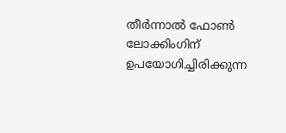തീർന്നാൽ ഫോൺ ലോക്കിംഗിന് ഉപയോഗിച്ചിരിക്കുന്ന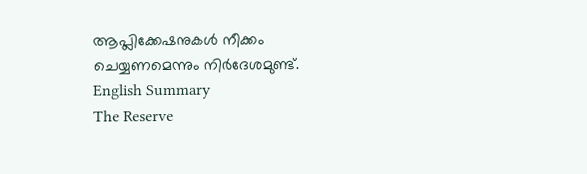ആപ്ലിക്കേഷനുകൾ നീക്കം ചെയ്യണമെന്നും നിർദേശമുണ്ട്.
English Summary
The Reserve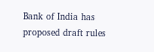Bank of India has proposed draft rules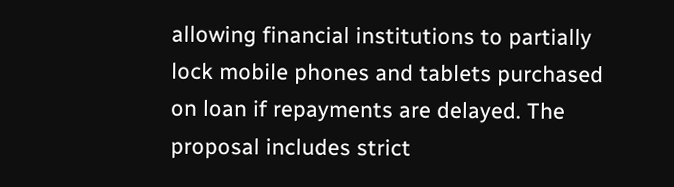allowing financial institutions to partially lock mobile phones and tablets purchased on loan if repayments are delayed. The proposal includes strict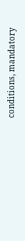conditions, mandatory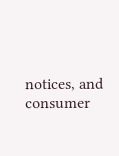notices, and consumer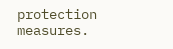protection measures.